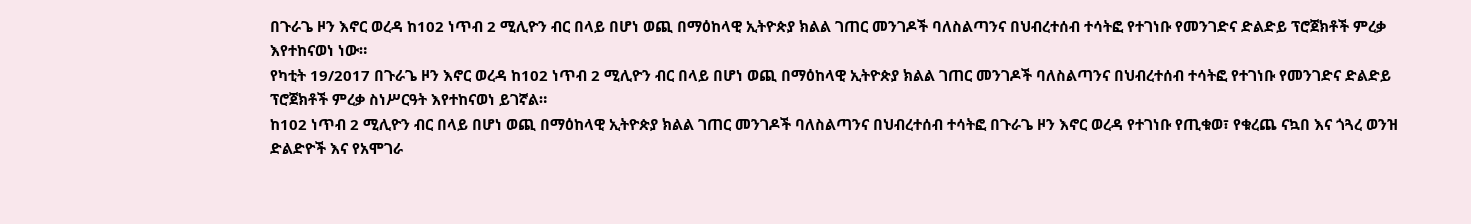በጉራጌ ዞን እኖር ወረዳ ከ102 ነጥብ 2 ሚሊዮን ብር በላይ በሆነ ወጪ በማዕከላዊ ኢትዮጵያ ክልል ገጠር መንገዶች ባለስልጣንና በህብረተሰብ ተሳትፎ የተገነቡ የመንገድና ድልድይ ፕሮጀክቶች ምረቃ እየተከናወነ ነው።
የካቲት 19/2017 በጉራጌ ዞን እኖር ወረዳ ከ102 ነጥብ 2 ሚሊዮን ብር በላይ በሆነ ወጪ በማዕከላዊ ኢትዮጵያ ክልል ገጠር መንገዶች ባለስልጣንና በህብረተሰብ ተሳትፎ የተገነቡ የመንገድና ድልድይ ፕሮጀክቶች ምረቃ ስነሥርዓት እየተከናወነ ይገኛል።
ከ102 ነጥብ 2 ሚሊዮን ብር በላይ በሆነ ወጪ በማዕከላዊ ኢትዮጵያ ክልል ገጠር መንገዶች ባለስልጣንና በህብረተሰብ ተሳትፎ በጉራጌ ዞን እኖር ወረዳ የተገነቡ የጢቁወ፣ የቁረጨ ናኳበ እና ጎጓረ ወንዝ ድልድዮች እና የአሞገራ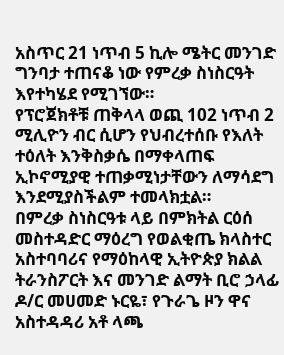አስጥር 21 ነጥብ 5 ኪሎ ሜትር መንገድ ግንባታ ተጠናቆ ነው የምረቃ ስነስርዓት እየተካሄደ የሚገኘው።
የፕሮጀክቶቹ ጠቅላላ ወጪ 102 ነጥብ 2 ሚሊዮን ብር ሲሆን የህብረተሰቡ የእለት ተዕለት እንቅስቃሴ በማቀላጠፍ ኢኮኖሚያዊ ተጠቃሚነታቸውን ለማሳደግ እንደሚያስችልም ተመላክቷል።
በምረቃ ስነስርዓቱ ላይ በምክትል ርዕሰ መስተዳድር ማዕረግ የወልቂጤ ክላስተር አስተባባሪና የማዕከላዊ ኢትዮጵያ ክልል ትራንስፖርት እና መንገድ ልማት ቢሮ ኃላፊ ዶ/ር መሀመድ ኑርዬ፣ የጉራጌ ዞን ዋና አስተዳዳሪ አቶ ላጫ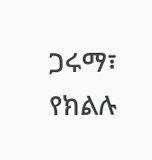ጋሩማ፣ የክልሉ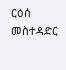ርዕሰ መስተዳድር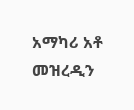አማካሪ አቶ መዝረዲን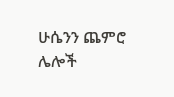ሁሴንን ጨምሮ ሌሎች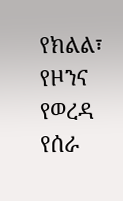የክልል፣ የዞንና የወረዳ የሰራ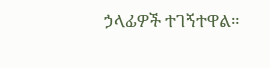ኃላፊዎች ተገኝተዋል።